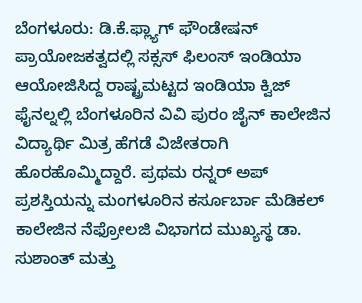ಬೆಂಗಳೂರು: ಡಿ.ಕೆ.ಫ್ಲ್ಯಾಗ್ ಫೌಂಡೇಷನ್ ಪ್ರಾಯೋಜಕತ್ವದಲ್ಲಿ ಸಕ್ಸಸ್ ಫಿಲಂಸ್ ಇಂಡಿಯಾ ಆಯೋಜಿಸಿದ್ದ ರಾಷ್ಟ್ರಮಟ್ಟದ ಇಂಡಿಯಾ ಕ್ವಿಜ್ ಫೈನಲ್ನಲ್ಲಿ ಬೆಂಗಳೂರಿನ ವಿವಿ ಪುರಂ ಜೈನ್ ಕಾಲೇಜಿನ ವಿದ್ಯಾರ್ಥಿ ಮಿತ್ರ ಹೆಗಡೆ ವಿಜೇತರಾಗಿ ಹೊರಹೊಮ್ಮಿದ್ದಾರೆ. ಪ್ರಥಮ ರನ್ನರ್ ಅಪ್ ಪ್ರಶಸ್ತಿಯನ್ನು ಮಂಗಳೂರಿನ ಕರ್ಸೂರ್ಬಾ ಮೆಡಿಕಲ್ ಕಾಲೇಜಿನ ನೆಫ್ರೋಲಜಿ ವಿಭಾಗದ ಮುಖ್ಯಸ್ಥ ಡಾ. ಸುಶಾಂತ್ ಮತ್ತು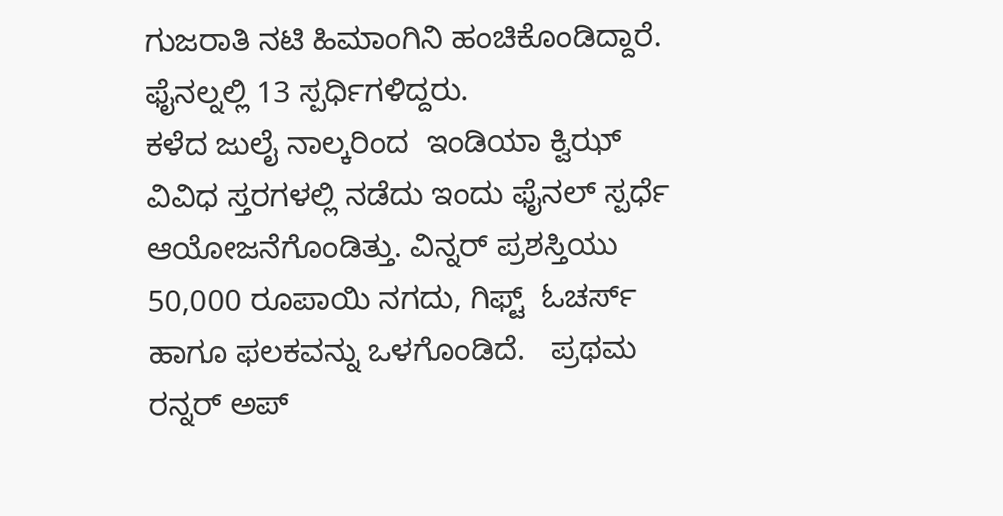ಗುಜರಾತಿ ನಟಿ ಹಿಮಾಂಗಿನಿ ಹಂಚಿಕೊಂಡಿದ್ದಾರೆ. ಫೈನಲ್ನಲ್ಲಿ 13 ಸ್ಪರ್ಧಿಗಳಿದ್ದರು.
ಕಳೆದ ಜುಲೈ ನಾಲ್ಕರಿಂದ  ಇಂಡಿಯಾ ಕ್ವಿಝ್ ವಿವಿಧ ಸ್ತರಗಳಲ್ಲಿ ನಡೆದು ಇಂದು ಫೈನಲ್ ಸ್ಪರ್ಧೆ ಆಯೋಜನೆಗೊಂಡಿತ್ತು. ವಿನ್ನರ್ ಪ್ರಶಸ್ತಿಯು 50,000 ರೂಪಾಯಿ ನಗದು, ಗಿಫ್ಟ್  ಓಚರ್ಸ್ ಹಾಗೂ ಫಲಕವನ್ನು ಒಳಗೊಂಡಿದೆ.   ಪ್ರಥಮ ರನ್ನರ್ ಅಪ್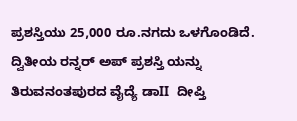ಪ್ರಶಸ್ತಿಯು 25,000 ರೂ.ನಗದು ಒಳಗೊಂಡಿದೆ. ದ್ವಿತೀಯ ರನ್ನರ್ ಅಪ್ ಪ್ರಶಸ್ತಿ ಯನ್ನು  ತಿರುವನಂತಪುರದ ವೈದ್ಯೆ ಡಾII  ದೀಪ್ತಿ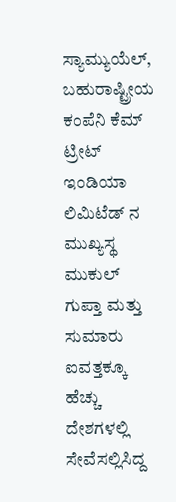ಸ್ಯಾಮ್ಯುಯೆಲ್, ಬಹುರಾಷ್ಟ್ರೀಯ ಕಂಪೆನಿ ಕೆಮ್ ಟ್ರೀಟ್ ಇಂಡಿಯಾ ಲಿಮಿಟೆಡ್ ನ ಮುಖ್ಯಸ್ಥ ಮುಕುಲ್ ಗುಪ್ತಾ ಮತ್ತು ಸುಮಾರು ಐವತ್ತಕ್ಕೂ ಹೆಚ್ಚು ದೇಶಗಳಲ್ಲಿ ಸೇವೆಸಲ್ಲಿಸಿದ್ದ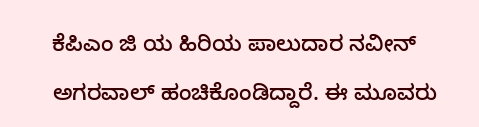ಕೆಪಿಎಂ ಜಿ ಯ ಹಿರಿಯ ಪಾಲುದಾರ ನವೀನ್ ಅಗರವಾಲ್ ಹಂಚಿಕೊಂಡಿದ್ದಾರೆ. ಈ ಮೂವರು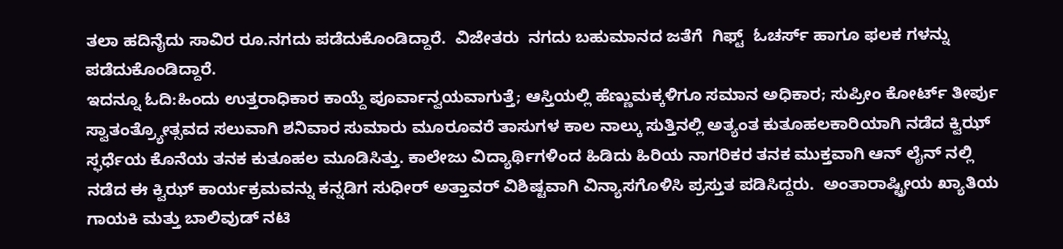ತಲಾ ಹದಿನೈದು ಸಾವಿರ ರೂ.ನಗದು ಪಡೆದುಕೊಂಡಿದ್ದಾರೆ.  ವಿಜೇತರು  ನಗದು ಬಹುಮಾನದ ಜತೆಗೆ  ಗಿಫ್ಟ್  ಓಚರ್ಸ್ ಹಾಗೂ ಫಲಕ ಗಳನ್ನು ಪಡೆದುಕೊಂಡಿದ್ದಾರೆ.
ಇದನ್ನೂ ಓದಿ:ಹಿಂದು ಉತ್ತರಾಧಿಕಾರ ಕಾಯ್ದೆ ಪೂರ್ವಾನ್ವಯವಾಗುತ್ತೆ; ಆಸ್ತಿಯಲ್ಲಿ ಹೆಣ್ಣುಮಕ್ಕಳಿಗೂ ಸಮಾನ ಅಧಿಕಾರ; ಸುಪ್ರೀಂ ಕೋರ್ಟ್ ತೀರ್ಪು
ಸ್ವಾತಂತ್ರ್ಯೋತ್ಸವದ ಸಲುವಾಗಿ ಶನಿವಾರ ಸುಮಾರು ಮೂರೂವರೆ ತಾಸುಗಳ ಕಾಲ ನಾಲ್ಕು ಸುತ್ತಿನಲ್ಲಿ ಅತ್ಯಂತ ಕುತೂಹಲಕಾರಿಯಾಗಿ ನಡೆದ ಕ್ವಿಝ್ ಸ್ಫರ್ಧೆಯ ಕೊನೆಯ ತನಕ ಕುತೂಹಲ ಮೂಡಿಸಿತ್ತು. ಕಾಲೇಜು ವಿದ್ಯಾರ್ಥಿಗಳಿಂದ ಹಿಡಿದು ಹಿರಿಯ ನಾಗರಿಕರ ತನಕ ಮುಕ್ತವಾಗಿ ಆನ್ ಲೈನ್ ನಲ್ಲಿ ನಡೆದ ಈ ಕ್ವಿಝ್ ಕಾರ್ಯಕ್ರಮವನ್ನು ಕನ್ನಡಿಗ ಸುಧೀರ್ ಅತ್ತಾವರ್ ವಿಶಿಷ್ಟವಾಗಿ ವಿನ್ಯಾಸಗೊಳಿಸಿ ಪ್ರಸ್ತುತ ಪಡಿಸಿದ್ದರು.  ಅಂತಾರಾಷ್ಟ್ರೀಯ ಖ್ಯಾತಿಯ ಗಾಯಕಿ ಮತ್ತು ಬಾಲಿವುಡ್ ನಟಿ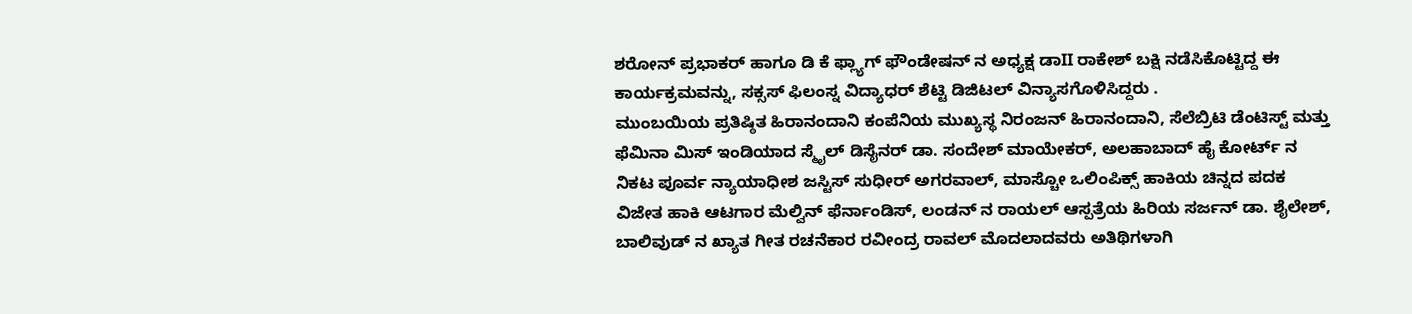ಶರೋನ್ ಪ್ರಭಾಕರ್ ಹಾಗೂ ಡಿ ಕೆ ಫ್ಲ್ಯಾಗ್ ಫೌಂಡೇಷನ್ ನ ಅಧ್ಯಕ್ಷ ಡಾII ರಾಕೇಶ್ ಬಕ್ಷಿ ನಡೆಸಿಕೊಟ್ಟಿದ್ದ ಈ ಕಾರ್ಯಕ್ರಮವನ್ನು, ಸಕ್ಸಸ್ ಫಿಲಂಸ್ನ ವಿದ್ಯಾಧರ್ ಶೆಟ್ಟಿ ಡಿಜಿಟಲ್ ವಿನ್ಯಾಸಗೊಳಿಸಿದ್ದರು .
ಮುಂಬಯಿಯ ಪ್ರತಿಷ್ಠಿತ ಹಿರಾನಂದಾನಿ ಕಂಪೆನಿಯ ಮುಖ್ಯಸ್ಥ ನಿರಂಜನ್ ಹಿರಾನಂದಾನಿ, ಸೆಲೆಬ್ರಿಟಿ ಡೆಂಟಿಸ್ಟ್ ಮತ್ತು  ಫೆಮಿನಾ ಮಿಸ್ ಇಂಡಿಯಾದ ಸ್ಮೈಲ್ ಡಿಸೈನರ್ ಡಾ. ಸಂದೇಶ್ ಮಾಯೇಕರ್, ಅಲಹಾಬಾದ್ ಹೈ ಕೋರ್ಟ್ ನ ನಿಕಟ ಪೂರ್ವ ನ್ಯಾಯಾಧೀಶ ಜಸ್ಟಿಸ್ ಸುಧೀರ್ ಅಗರವಾಲ್, ಮಾಸ್ಚೋ ಒಲಿಂಪಿಕ್ಸ್ ಹಾಕಿಯ ಚಿನ್ನದ ಪದಕ ವಿಜೇತ ಹಾಕಿ ಆಟಗಾರ ಮೆಲ್ವಿನ್ ಫೆರ್ನಾಂಡಿಸ್, ಲಂಡನ್ ನ ರಾಯಲ್ ಆಸ್ಪತ್ರೆಯ ಹಿರಿಯ ಸರ್ಜನ್ ಡಾ. ಶೈಲೇಶ್, ಬಾಲಿವುಡ್ ನ ಖ್ಯಾತ ಗೀತ ರಚನೆಕಾರ ರವೀಂದ್ರ ರಾವಲ್ ಮೊದಲಾದವರು ಅತಿಥಿಗಳಾಗಿ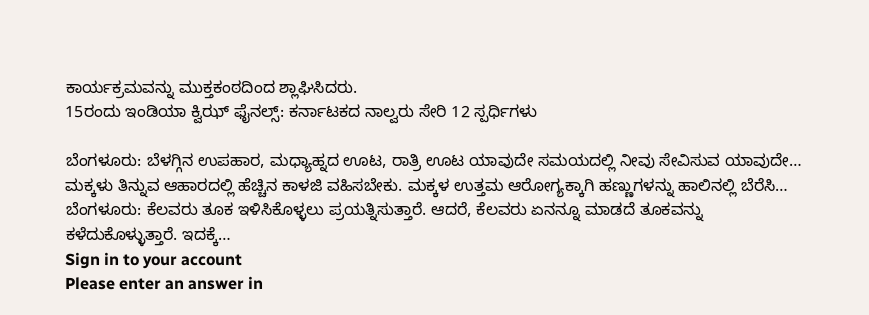ಕಾರ್ಯಕ್ರಮವನ್ನು ಮುಕ್ತಕಂಠದಿಂದ ಶ್ಲಾಘಿಸಿದರು.
15ರಂದು ಇಂಡಿಯಾ ಕ್ವಿಝ್ ಫೈನಲ್ಸ್: ಕರ್ನಾಟಕದ ನಾಲ್ವರು ಸೇರಿ 12 ಸ್ಪರ್ಧಿಗಳು

ಬೆಂಗಳೂರು: ಬೆಳಗ್ಗಿನ ಉಪಹಾರ, ಮಧ್ಯಾಹ್ನದ ಊಟ, ರಾತ್ರಿ ಊಟ ಯಾವುದೇ ಸಮಯದಲ್ಲಿ ನೀವು ಸೇವಿಸುವ ಯಾವುದೇ…
ಮಕ್ಕಳು ತಿನ್ನುವ ಆಹಾರದಲ್ಲಿ ಹೆಚ್ಚಿನ ಕಾಳಜಿ ವಹಿಸಬೇಕು. ಮಕ್ಕಳ ಉತ್ತಮ ಆರೋಗ್ಯಕ್ಕಾಗಿ ಹಣ್ಣುಗಳನ್ನು ಹಾಲಿನಲ್ಲಿ ಬೆರೆಸಿ…
ಬೆಂಗಳೂರು: ಕೆಲವರು ತೂಕ ಇಳಿಸಿಕೊಳ್ಳಲು ಪ್ರಯತ್ನಿಸುತ್ತಾರೆ. ಆದರೆ, ಕೆಲವರು ಏನನ್ನೂ ಮಾಡದೆ ತೂಕವನ್ನು ಕಳೆದುಕೊಳ್ಳುತ್ತಾರೆ. ಇದಕ್ಕೆ…
Sign in to your account
Please enter an answer in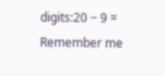digits:20 − 9 =
Remember me